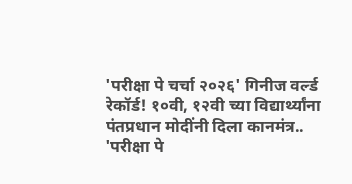'परीक्षा पे चर्चा २०२६' गिनीज वर्ल्ड रेकॉर्ड! १०वी, १२वी च्या विद्यार्थ्यांना पंतप्रधान मोदींनी दिला कानमंत्र..
'परीक्षा पे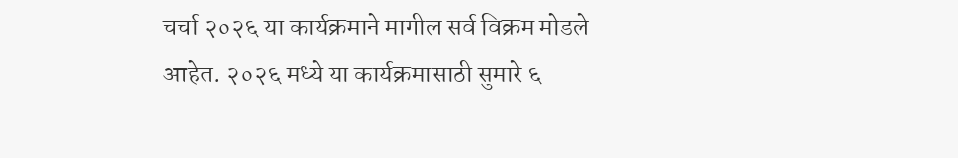चर्चा २०२६ या कार्यक्रमाने मागील सर्व विक्रम मोडले आहेत. २०२६ मध्ये या कार्यक्रमासाठी सुमारे ६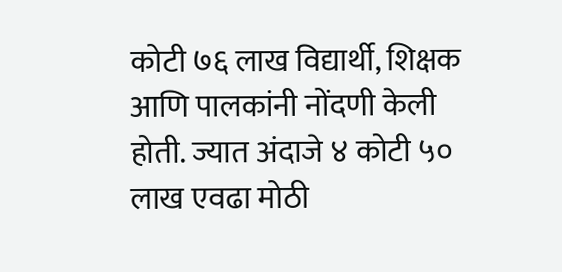कोटी ७६ लाख विद्यार्थी, शिक्षक आणि पालकांनी नोंदणी केली होती. ज्यात अंदाजे ४ कोटी ५० लाख एवढा मोठी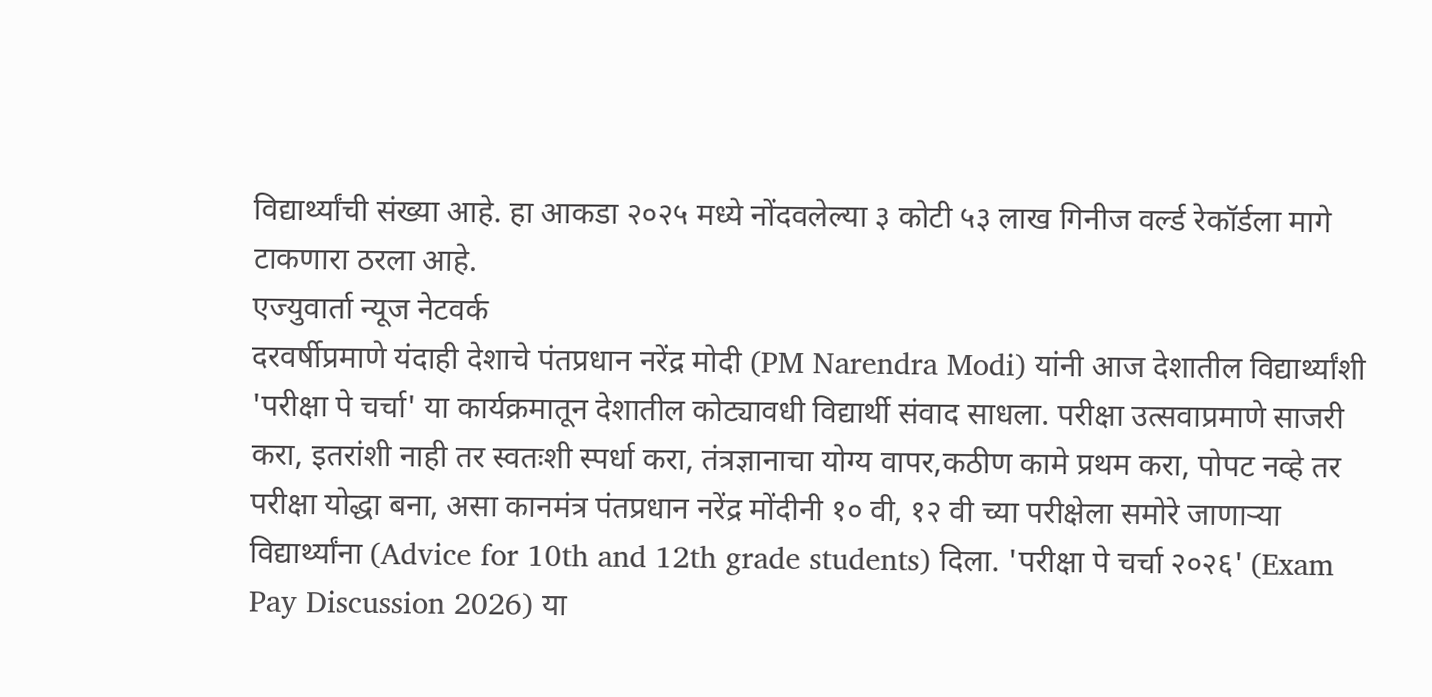विद्यार्थ्यांची संख्या आहे. हा आकडा २०२५ मध्ये नोंदवलेल्या ३ कोटी ५३ लाख गिनीज वर्ल्ड रेकॉर्डला मागे टाकणारा ठरला आहे.
एज्युवार्ता न्यूज नेटवर्क
दरवर्षीप्रमाणे यंदाही देशाचे पंतप्रधान नरेंद्र मोदी (PM Narendra Modi) यांनी आज देशातील विद्यार्थ्यांशी 'परीक्षा पे चर्चा' या कार्यक्रमातून देशातील कोट्यावधी विद्यार्थी संवाद साधला. परीक्षा उत्सवाप्रमाणे साजरी करा, इतरांशी नाही तर स्वतःशी स्पर्धा करा, तंत्रज्ञानाचा योग्य वापर,कठीण कामे प्रथम करा, पोपट नव्हे तर परीक्षा योद्धा बना, असा कानमंत्र पंतप्रधान नरेंद्र मोंदीनी १० वी, १२ वी च्या परीक्षेला समोरे जाणाऱ्या विद्यार्थ्यांना (Advice for 10th and 12th grade students) दिला. 'परीक्षा पे चर्चा २०२६' (Exam Pay Discussion 2026) या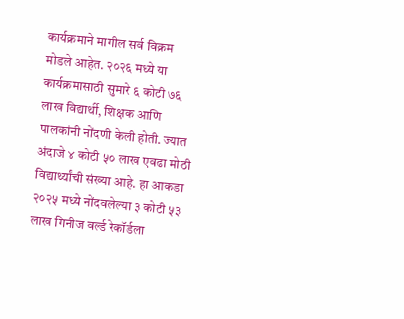कार्यक्रमाने मागील सर्व विक्रम मोडले आहेत. २०२६ मध्ये या कार्यक्रमासाठी सुमारे ६ कोटी ७६ लाख विद्यार्थी, शिक्षक आणि पालकांनी नोंदणी केली होती. ज्यात अंदाजे ४ कोटी ५० लाख एवढा मोठी विद्यार्थ्यांची संख्या आहे. हा आकडा २०२५ मध्ये नोंदवलेल्या ३ कोटी ५३ लाख गिनीज वर्ल्ड रेकॉर्डला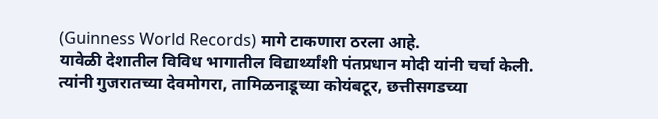(Guinness World Records) मागे टाकणारा ठरला आहे.
यावेळी देशातील विविध भागातील विद्यार्थ्यांशी पंतप्रधान मोदी यांनी चर्चा केली. त्यांनी गुजरातच्या देवमोगरा, तामिळनाडूच्या कोयंबटूर, छत्तीसगडच्या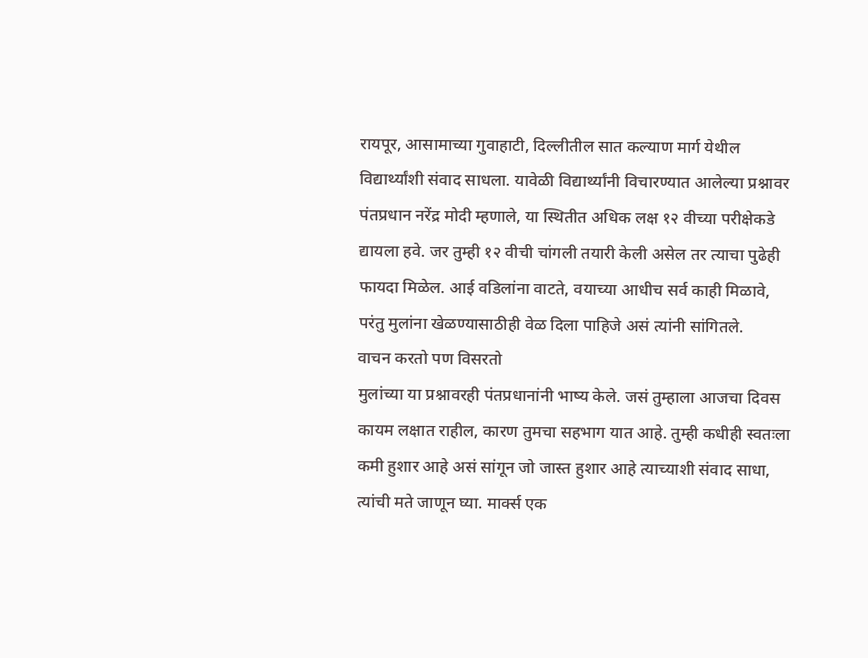रायपूर, आसामाच्या गुवाहाटी, दिल्लीतील सात कल्याण मार्ग येथील विद्यार्थ्यांशी संवाद साधला. यावेळी विद्यार्थ्यांनी विचारण्यात आलेल्या प्रश्नावर पंतप्रधान नरेंद्र मोदी म्हणाले, या स्थितीत अधिक लक्ष १२ वीच्या परीक्षेकडे द्यायला हवे. जर तुम्ही १२ वीची चांगली तयारी केली असेल तर त्याचा पुढेही फायदा मिळेल. आई वडिलांना वाटते, वयाच्या आधीच सर्व काही मिळावे, परंतु मुलांना खेळण्यासाठीही वेळ दिला पाहिजे असं त्यांनी सांगितले.
वाचन करतो पण विसरतो
मुलांच्या या प्रश्नावरही पंतप्रधानांनी भाष्य केले. जसं तुम्हाला आजचा दिवस कायम लक्षात राहील, कारण तुमचा सहभाग यात आहे. तुम्ही कधीही स्वतःला कमी हुशार आहे असं सांगून जो जास्त हुशार आहे त्याच्याशी संवाद साधा, त्यांची मते जाणून घ्या. मार्क्स एक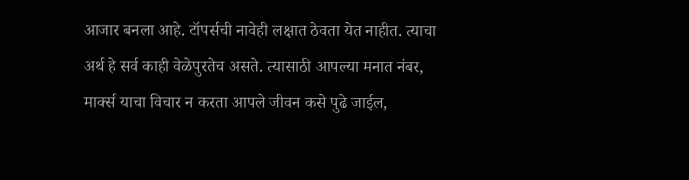आजार बनला आहे. टॉपर्सची नावेही लक्षात ठेवता येत नाहीत. त्याचा अर्थ हे सर्व काही वेळेपुरतेच असते. त्यासाठी आपल्या मनात नंबर, मार्क्स याचा विचार न करता आपले जीवन कसे पुढे जाईल,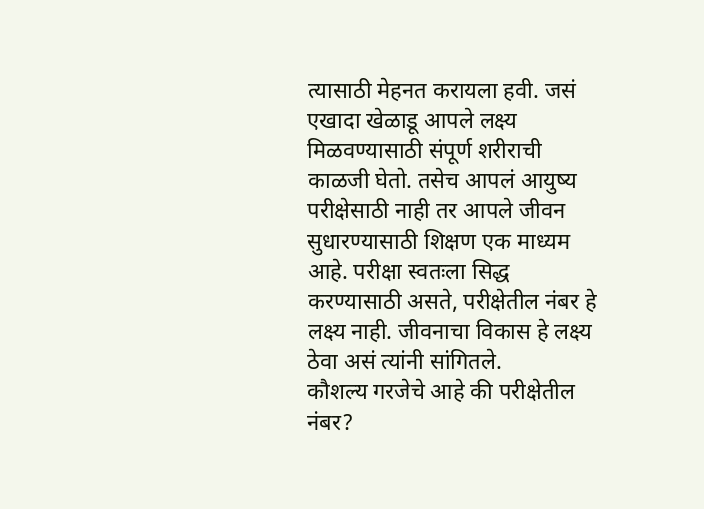त्यासाठी मेहनत करायला हवी. जसं एखादा खेळाडू आपले लक्ष्य मिळवण्यासाठी संपूर्ण शरीराची काळजी घेतो. तसेच आपलं आयुष्य परीक्षेसाठी नाही तर आपले जीवन सुधारण्यासाठी शिक्षण एक माध्यम आहे. परीक्षा स्वतःला सिद्ध करण्यासाठी असते, परीक्षेतील नंबर हे लक्ष्य नाही. जीवनाचा विकास हे लक्ष्य ठेवा असं त्यांनी सांगितले.
कौशल्य गरजेचे आहे की परीक्षेतील नंबर?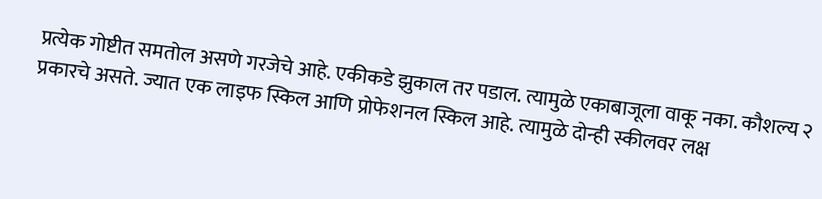प्रत्येक गोष्टीत समतोल असणे गरजेचे आहे. एकीकडे झुकाल तर पडाल. त्यामुळे एकाबाजूला वाकू नका. कौशल्य २ प्रकारचे असते. ज्यात एक लाइफ स्किल आणि प्रोफेशनल स्किल आहे. त्यामुळे दोन्ही स्कीलवर लक्ष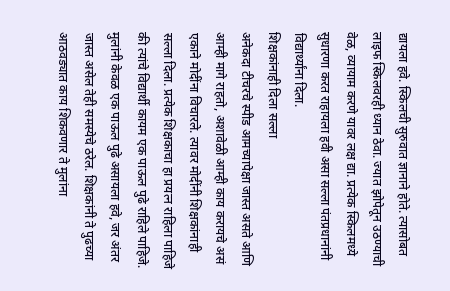द्यायला हवे. स्किलची सुरुवात ज्ञानाने होते. त्यासोबत लाइफ स्किलवरही ध्यान ठेवा. ज्यात झोपेतून उठण्याची वेळ, व्यायाम करणे यावर लक्ष द्या. प्रत्येक स्किलमध्ये सुधारणा करत राहायला हवी असा सल्ला पंतप्रधानांनी विद्यार्थ्यांना दिला.
शिक्षकांनाही दिला सल्ला
अनेकदा टीचरचे स्पीड आमच्यापेक्षा जास्त असते आणि आम्ही मागे राहतो, अशावेळी आम्ही काय करायचे असं एकाने मोदींना विचारले. त्यावर मोदींनी शिक्षकांनाही सल्ला दिला. प्रत्येक शिक्षकाचा हा प्रयत्न राहिला पाहिजे की त्यांचे विद्यार्थी कायम एक पाऊल पुढे राहिले पाहिजे. मुलांनी केवळ एक पाऊल पुढे असायला हवे, जर अंतर जास्त असेल तेही समस्येचे ठरेल. शिक्षकांनी ते पुढच्या आठवड्यात काय शिकवणार ते मुलांना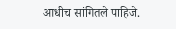आधीच सांगितले पाहिजे.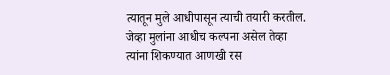त्यातून मुले आधीपासून त्याची तयारी करतील. जेव्हा मुलांना आधीच कल्पना असेल तेव्हा त्यांना शिकण्यात आणखी रस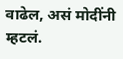वाढेल, असं मोदींनी म्हटलं.